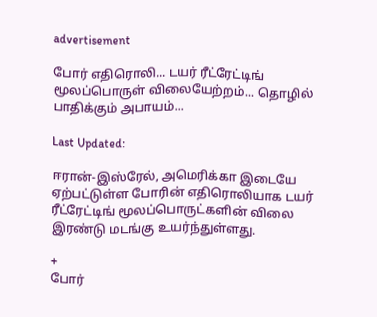advertisement

போர் எதிரொலி... டயர் ரீட்ரேட்டிங் மூலப்பொருள் விலையேற்றம்... தொழில் பாதிக்கும் அபாயம்...

Last Updated:

ஈரான்-இஸ்ரேல், அமெரிக்கா இடையே ஏற்பட்டுள்ள போரின் எதிரொலியாக டயர் ரீட்ரேட்டிங் மூலப்பொருட்களின் விலை இரண்டு மடங்கு உயர்ந்துள்ளது.

+
போர்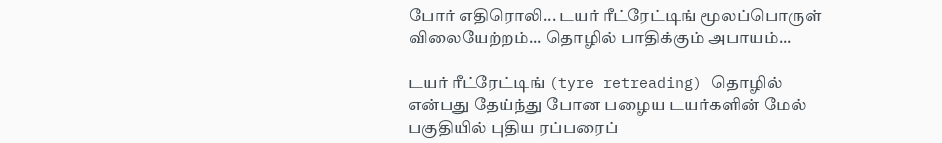போர் எதிரொலி... டயர் ரீட்ரேட்டிங் மூலப்பொருள் விலையேற்றம்... தொழில் பாதிக்கும் அபாயம்...

டயர் ரீட்ரேட்டிங் (tyre retreading) தொழில் என்பது தேய்ந்து போன பழைய டயர்களின் மேல் பகுதியில் புதிய ரப்பரைப்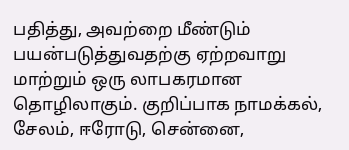பதித்து, அவற்றை மீண்டும் பயன்படுத்துவதற்கு ஏற்றவாறு மாற்றும் ஒரு லாபகரமான தொழிலாகும். குறிப்பாக நாமக்கல், சேலம், ஈரோடு, சென்னை,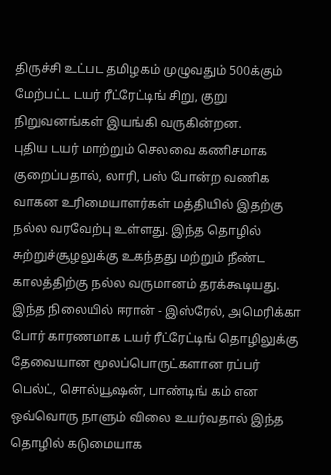திருச்சி உட்பட தமிழகம் முழுவதும் 500க்கும் மேற்பட்ட டயர் ரீட்ரேட்டிங் சிறு, குறு நிறுவனங்கள் இயங்கி வருகின்றன.
புதிய டயர் மாற்றும் செலவை கணிசமாக  குறைப்பதால், லாரி, பஸ் போன்ற வணிக வாகன உரிமையாளர்கள் மத்தியில் இதற்கு நல்ல வரவேற்பு உள்ளது. இந்த தொழில் சுற்றுச்சூழலுக்கு உகந்தது மற்றும் நீண்ட காலத்திற்கு நல்ல வருமானம் தரக்கூடியது.
இந்த நிலையில் ஈரான் - இஸ்ரேல், அமெரிக்கா போர் காரணமாக டயர் ரீட்ரேட்டிங் தொழிலுக்கு தேவையான மூலப்பொருட்களான ரப்பர் பெல்ட், சொல்யூஷன், பாண்டிங் கம் என ஒவ்வொரு நாளும் விலை உயர்வதால் இந்த தொழில் கடுமையாக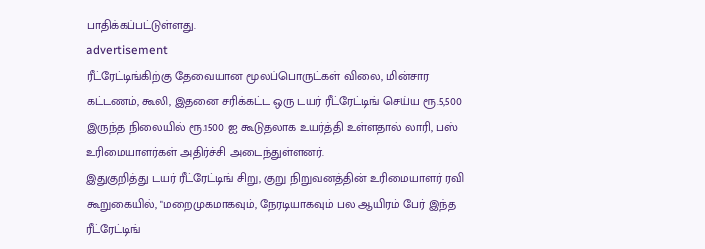பாதிக்கப்பட்டுள்ளது.
advertisement
ரீட்ரேட்டிங்கிற்கு தேவையான மூலப்பொருட்கள் விலை, மின்சார கட்டணம், கூலி, இதனை சரிக்கட்ட ஒரு டயர் ரீட்ரேட்டிங் செய்ய ரூ.5,500 இருந்த நிலையில் ரூ.1500 ஐ கூடுதலாக உயர்த்தி உள்ளதால் லாரி, பஸ் உரிமையாளர்கள் அதிர்ச்சி அடைந்துள்ளனர்.
இதுகுறித்து டயர் ரீட்ரேட்டிங் சிறு, குறு நிறுவனத்தின் உரிமையாளர் ரவி கூறுகையில், "மறைமுகமாகவும், நேரடியாகவும் பல ஆயிரம் பேர் இந்த ரீட்ரேட்டிங்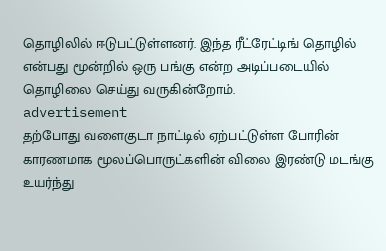தொழிலில் ஈடுபட்டுள்ளனர். இந்த ரீட்ரேட்டிங் தொழில் என்பது மூன்றில் ஒரு பங்கு என்ற அடிப்படையில் தொழிலை செய்து வருகின்றோம்.
advertisement
தற்போது வளைகுடா நாட்டில் ஏற்பட்டுள்ள போரின் காரணமாக மூலப்பொருட்களின் விலை இரண்டு மடங்கு உயர்ந்து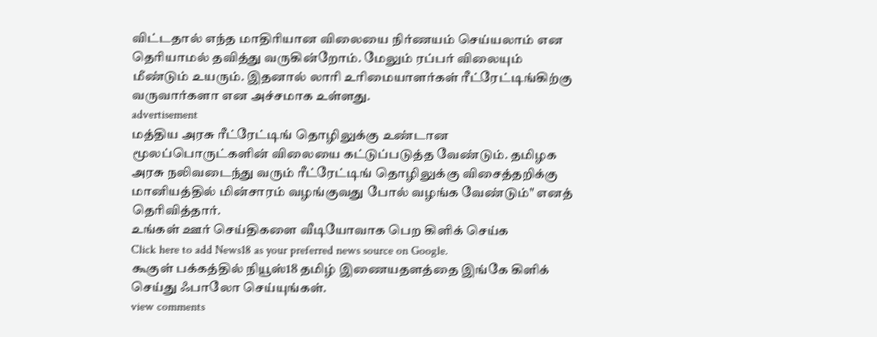விட்டதால் எந்த மாதிரியான விலையை நிர்ணயம் செய்யலாம் என தெரியாமல் தவித்து வருகின்றோம். மேலும் ரப்பர் விலையும் மீண்டும் உயரும். இதனால் லாரி உரிமையாளர்கள் ரீட்ரேட்டிங்கிற்கு வருவார்களா என அச்சமாக உள்ளது.
advertisement
மத்திய அரசு ரீட்ரேட்டிங் தொழிலுக்கு உண்டான மூலப்பொருட்களின் விலையை கட்டுப்படுத்த வேண்டும். தமிழக அரசு நலிவடைந்து வரும் ரீட்ரேட்டிங் தொழிலுக்கு விசைத்தறிக்கு மானியத்தில் மின்சாரம் வழங்குவது போல் வழங்க வேண்டும்" எனத் தெரிவித்தார்.
உங்கள் ஊர் செய்திகளை வீடியோவாக பெற கிளிக் செய்க
Click here to add News18 as your preferred news source on Google.
கூகுள் பக்கத்தில் நியூஸ்18 தமிழ் இணையதளத்தை இங்கே கிளிக் செய்து ஃபாலோ செய்யுங்கள்.
view comments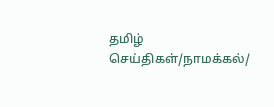தமிழ் செய்திகள்/நாமக்கல்/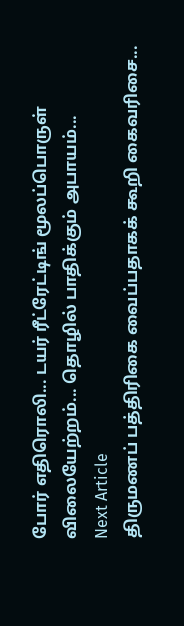போர் எதிரொலி... டயர் ரீட்ரேட்டிங் மூலப்பொருள் விலையேற்றம்... தொழில் பாதிக்கும் அபாயம்...
Next Article
திருமணப் பத்திரிகை வைப்பதாகக் கூறி கைவரிசை...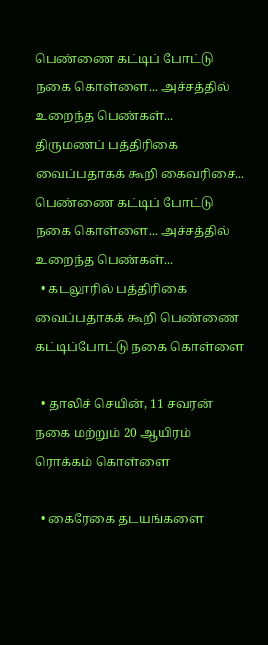பெண்ணை கட்டிப் போட்டு நகை கொள்ளை... அச்சத்தில் உறைந்த பெண்கள்...
திருமணப் பத்திரிகை வைப்பதாகக் கூறி கைவரிசை... பெண்ணை கட்டிப் போட்டு நகை கொள்ளை... அச்சத்தில் உறைந்த பெண்கள்...
  • கடலூரில் பத்திரிகை வைப்பதாகக் கூறி பெண்ணை கட்டிப்போட்டு நகை கொள்ளை

  • தாலிச் செயின், 11 சவரன் நகை மற்றும் 20 ஆயிரம் ரொக்கம் கொள்ளை

  • கைரேகை தடயங்களை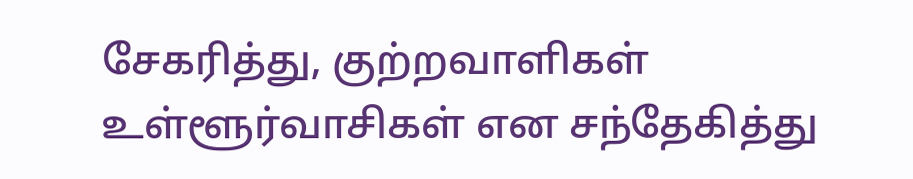சேகரித்து, குற்றவாளிகள் உள்ளூர்வாசிகள் என சந்தேகித்து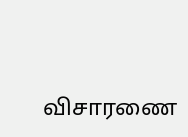விசாரணை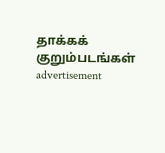தாக்கக் குறும்படங்கள்
advertisement